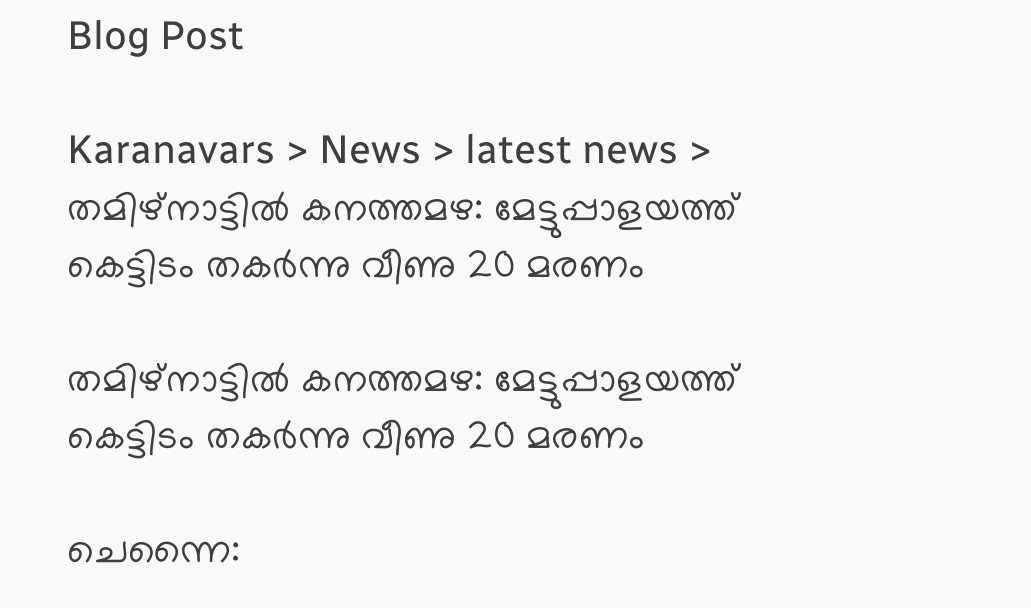Blog Post

Karanavars > News > latest news > തമിഴ്നാട്ടില്‍ കനത്തമഴ: മേട്ടുപ്പാളയത്ത് കെട്ടിടം തകര്‍ന്നു വീണു 20 മരണം

തമിഴ്നാട്ടില്‍ കനത്തമഴ: മേട്ടുപ്പാളയത്ത് കെട്ടിടം തകര്‍ന്നു വീണു 20 മരണം

ചെന്നൈ: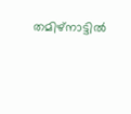തമിഴ്നാട്ടില്‍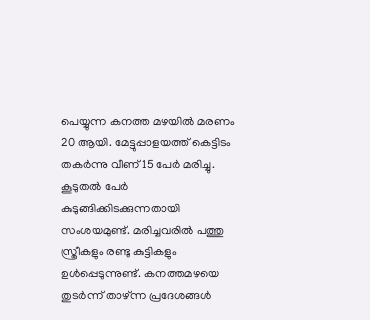പെയ്യുന്ന കനത്ത മഴയില്‍ മരണം 20 ആയി. മേട്ടുപ്പാളയത്ത് കെട്ടിടം തകര്‍ന്നു വീണ് 15 പേര്‍ മരിച്ചു. കൂടുതല്‍ പേര്‍ കുടുങ്ങിക്കിടക്കുന്നതായി സംശയമുണ്ട്. മരിച്ചവരില്‍ പത്തു സ്ത്രീകളും രണ്ടു കുട്ടികളും ഉള്‍പ്പെടുന്നുണ്ട്. കനത്തമഴയെ തുടര്‍ന്ന് താഴ്ന്ന പ്രദേശങ്ങള്‍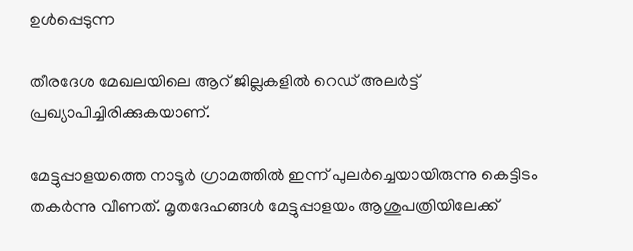ഉള്‍പ്പെടുന്ന

തീരദേശ മേഖലയിലെ ആറ് ജില്ലകളില്‍ റെഡ് അലര്‍ട്ട് പ്രഖ്യാപിച്ചിരിക്കുകയാണ്.

മേട്ടുപ്പാളയത്തെ നാടൂര്‍ ഗ്രാമത്തില്‍ ഇന്ന് പുലര്‍ച്ചെയായിരുന്നു കെട്ടിടം തകര്‍ന്നു വീണത്. മൃതദേഹങ്ങള്‍ മേട്ടുപ്പാളയം ആശുപത്രിയിലേക്ക്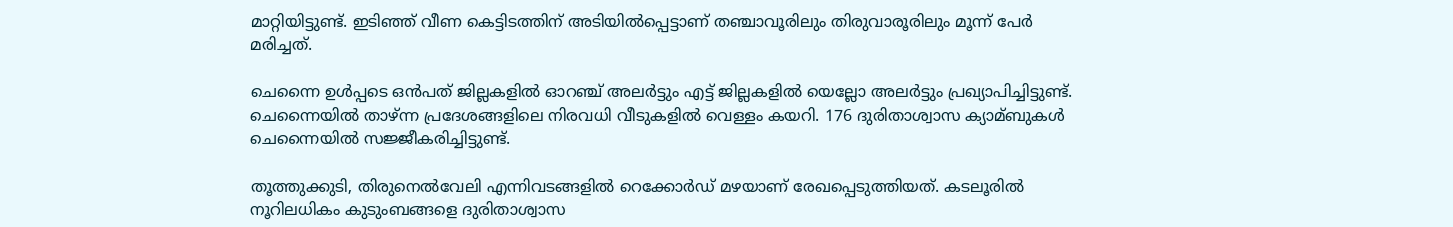മാറ്റിയിട്ടുണ്ട്. ഇടിഞ്ഞ് വീണ കെട്ടിടത്തിന് അടിയില്‍പ്പെട്ടാണ് തഞ്ചാവൂരിലും തിരുവാരൂരിലും മൂന്ന് പേര്‍ മരിച്ചത്.

ചെന്നൈ ഉള്‍പ്പടെ ഒന്‍പത് ജില്ലകളില്‍ ഓറഞ്ച് അലര്‍ട്ടും എട്ട് ജില്ലകളില്‍ യെല്ലോ അലര്‍ട്ടും പ്രഖ്യാപിച്ചിട്ടുണ്ട്. ചെന്നൈയില്‍ താഴ്ന്ന പ്രദേശങ്ങളിലെ നിരവധി വീടുകളില്‍ വെള്ളം കയറി. 176 ദുരിതാശ്വാസ ക്യാമ്ബുകള്‍ ചെന്നൈയില്‍ സജ്ജീകരിച്ചിട്ടുണ്ട്.

തൂത്തുക്കുടി, തിരുനെല്‍വേലി എന്നിവടങ്ങളില്‍ റെക്കോര്‍ഡ് മഴയാണ് രേഖപ്പെടുത്തിയത്. കടലൂരില്‍ നൂറിലധികം കുടുംബങ്ങളെ ദുരിതാശ്വാസ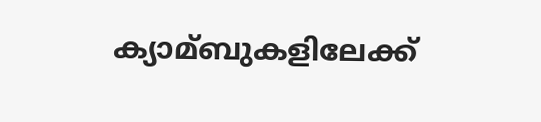ക്യാമ്ബുകളിലേക്ക്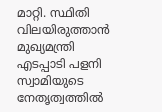മാറ്റി. സ്ഥിതി വിലയിരുത്താന്‍ മുഖ്യമന്ത്രി എടപ്പാടി പളനി സ്വാമിയുടെ നേതൃത്വത്തില്‍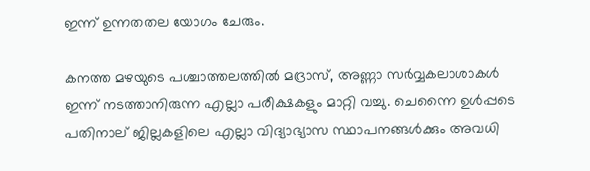ഇന്ന് ഉന്നതതല യോഗം ചേരും.

കനത്ത മഴയുടെ പശ്ചാത്തലത്തില്‍ മദ്രാസ്, അണ്ണാ സര്‍വ്വകലാശാകള്‍ ഇന്ന് നടത്താനിരുന്ന എല്ലാ പരീക്ഷകളും മാറ്റി വച്ചു. ചെന്നൈ ഉള്‍പ്പടെ പതിനാല് ജില്ലകളിലെ എല്ലാ വിദ്യാഭ്യാസ സ്ഥാപനങ്ങള്‍ക്കും അവധി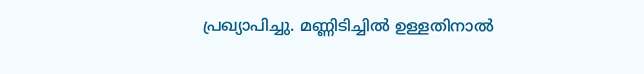പ്രഖ്യാപിച്ചു. മണ്ണിടിച്ചില്‍ ഉള്ളതിനാല്‍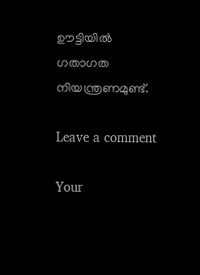ഊട്ടിയില്‍ ഗതാഗത നിയന്ത്രണമുണ്ട്.

Leave a comment

Your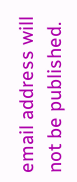email address will not be published.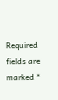Required fields are marked *